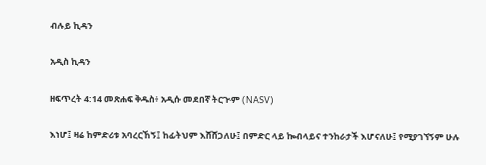ብሉይ ኪዳን

አዲስ ኪዳን

ዘፍጥረት 4:14 መጽሐፍ ቅዱስ፥ አዲሱ መደበኛ ትርጒም (NASV)

እነሆ፤ ዛሬ ከምድሪቱ አባረርኸኝ፤ ከፊትህም እሸሸጋለሁ፤ በምድር ላይ ኰብላይና ተንከራታች እሆናለሁ፤ የሚያገኘኝም ሁሉ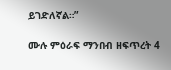ይገድለኛል።”

ሙሉ ምዕራፍ ማንበብ ዘፍጥረት 4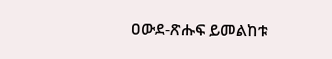ዐውደ-ጽሑፍ ይመልከቱ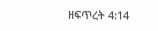ዘፍጥረት 4:14